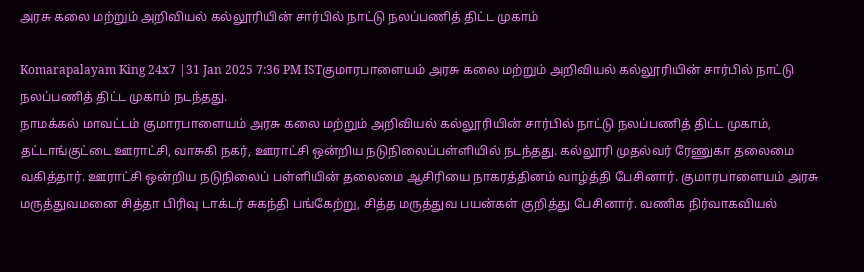அரசு கலை மற்றும் அறிவியல் கல்லூரியின் சார்பில் நாட்டு நலப்பணித் திட்ட முகாம்

Komarapalayam King 24x7 |31 Jan 2025 7:36 PM ISTகுமாரபாளையம் அரசு கலை மற்றும் அறிவியல் கல்லூரியின் சார்பில் நாட்டு நலப்பணித் திட்ட முகாம் நடந்தது.
நாமக்கல் மாவட்டம் குமாரபாளையம் அரசு கலை மற்றும் அறிவியல் கல்லூரியின் சார்பில் நாட்டு நலப்பணித் திட்ட முகாம், தட்டாங்குட்டை ஊராட்சி, வாசுகி நகர், ஊராட்சி ஒன்றிய நடுநிலைப்பள்ளியில் நடந்தது. கல்லூரி முதல்வர் ரேணுகா தலைமை வகித்தார். ஊராட்சி ஒன்றிய நடுநிலைப் பள்ளியின் தலைமை ஆசிரியை நாகரத்தினம் வாழ்த்தி பேசினார். குமாரபாளையம் அரசு மருத்துவமனை சித்தா பிரிவு டாக்டர் சுகந்தி பங்கேற்று, சித்த மருத்துவ பயன்கள் குறித்து பேசினார். வணிக நிர்வாகவியல்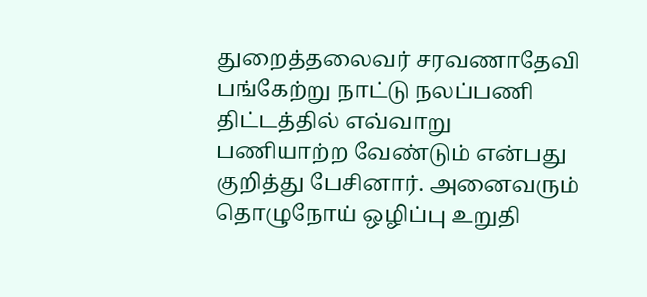துறைத்தலைவர் சரவணாதேவி பங்கேற்று நாட்டு நலப்பணி திட்டத்தில் எவ்வாறு பணியாற்ற வேண்டும் என்பது குறித்து பேசினார். அனைவரும் தொழுநோய் ஒழிப்பு உறுதி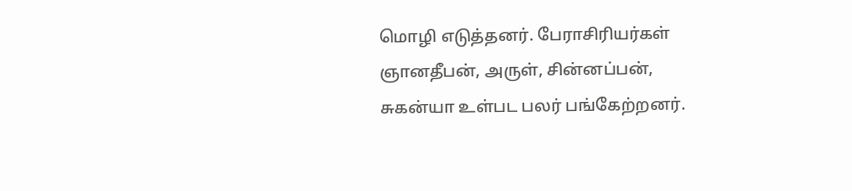மொழி எடுத்தனர். பேராசிரியர்கள் ஞானதீபன், அருள், சின்னப்பன், சுகன்யா உள்பட பலர் பங்கேற்றனர்.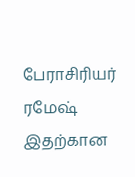பேராசிரியர் ரமேஷ் இதற்கான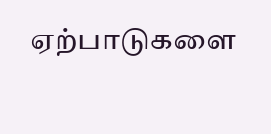ஏற்பாடுகளை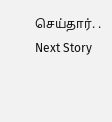செய்தார். .
Next Story